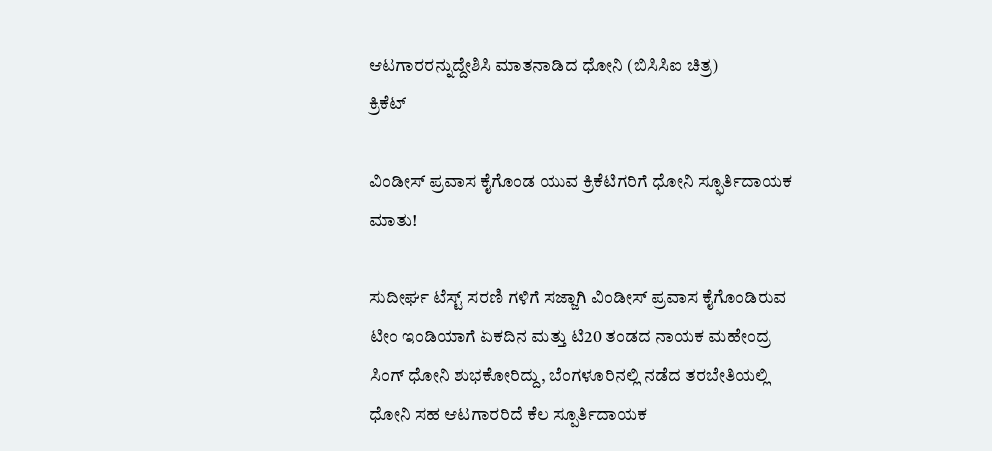ಆಟಗಾರರನ್ನುದ್ದೇಶಿಸಿ ಮಾತನಾಡಿದ ಧೋನಿ (ಬಿಸಿಸಿಐ ಚಿತ್ರ)
ಕ್ರಿಕೆಟ್

ವಿಂಡೀಸ್ ಪ್ರವಾಸ ಕೈಗೊಂಡ ಯುವ ಕ್ರಿಕೆಟಿಗರಿಗೆ ಧೋನಿ ಸ್ಫೂರ್ತಿದಾಯಕ ಮಾತು!

ಸುದೀರ್ಘ ಟೆಸ್ಟ್ ಸರಣಿ ಗಳಿಗೆ ಸಜ್ಜಾಗಿ ವಿಂಡೀಸ್ ಪ್ರವಾಸ ಕೈಗೊಂಡಿರುವ ಟೀಂ ಇಂಡಿಯಾಗೆ ಏಕದಿನ ಮತ್ತು ಟಿ20 ತಂಡದ ನಾಯಕ ಮಹೇಂದ್ರ ಸಿಂಗ್ ಧೋನಿ ಶುಭಕೋರಿದ್ದು, ಬೆಂಗಳೂರಿನಲ್ಲಿ ನಡೆದ ತರಬೇತಿಯಲ್ಲಿ ಧೋನಿ ಸಹ ಆಟಗಾರರಿದೆ ಕೆಲ ಸ್ಪೂರ್ತಿದಾಯಕ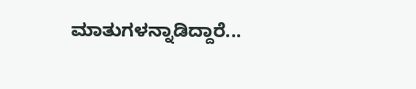ಮಾತುಗಳನ್ನಾಡಿದ್ದಾರೆ...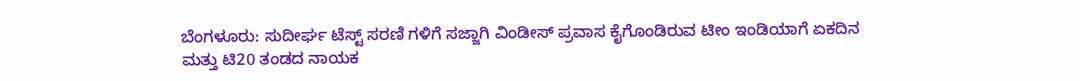ಬೆಂಗಳೂರು: ಸುದೀರ್ಘ ಟೆಸ್ಟ್ ಸರಣಿ ಗಳಿಗೆ ಸಜ್ಜಾಗಿ ವಿಂಡೀಸ್ ಪ್ರವಾಸ ಕೈಗೊಂಡಿರುವ ಟೀಂ ಇಂಡಿಯಾಗೆ ಏಕದಿನ ಮತ್ತು ಟಿ20 ತಂಡದ ನಾಯಕ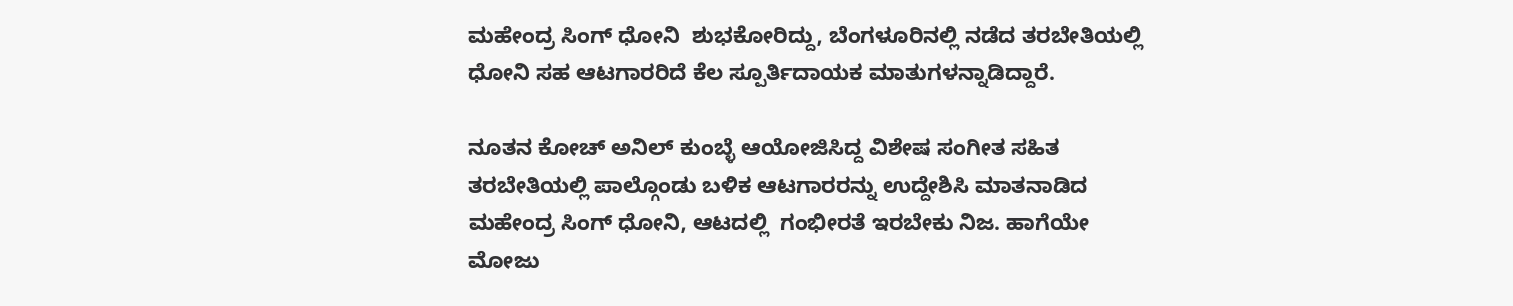ಮಹೇಂದ್ರ ಸಿಂಗ್ ಧೋನಿ  ಶುಭಕೋರಿದ್ದು, ಬೆಂಗಳೂರಿನಲ್ಲಿ ನಡೆದ ತರಬೇತಿಯಲ್ಲಿ ಧೋನಿ ಸಹ ಆಟಗಾರರಿದೆ ಕೆಲ ಸ್ಪೂರ್ತಿದಾಯಕ ಮಾತುಗಳನ್ನಾಡಿದ್ದಾರೆ.

ನೂತನ ಕೋಚ್ ಅನಿಲ್ ಕುಂಬ್ಳೆ ಆಯೋಜಿಸಿದ್ದ ವಿಶೇಷ ಸಂಗೀತ ಸಹಿತ ತರಬೇತಿಯಲ್ಲಿ ಪಾಲ್ಗೊಂಡು ಬಳಿಕ ಆಟಗಾರರನ್ನು ಉದ್ದೇಶಿಸಿ ಮಾತನಾಡಿದ ಮಹೇಂದ್ರ ಸಿಂಗ್ ಧೋನಿ, ಆಟದಲ್ಲಿ  ಗಂಭೀರತೆ ಇರಬೇಕು ನಿಜ. ಹಾಗೆಯೇ ಮೋಜು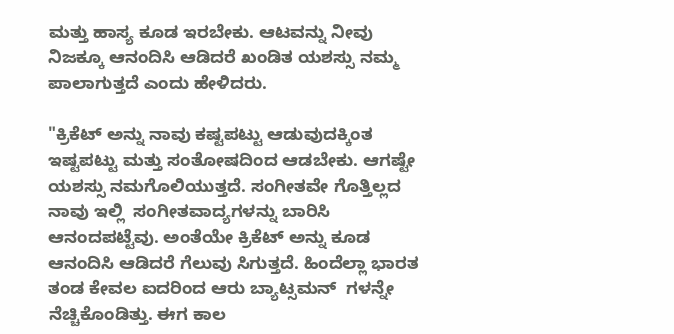ಮತ್ತು ಹಾಸ್ಯ ಕೂಡ ಇರಬೇಕು. ಆಟವನ್ನು ನೀವು ನಿಜಕ್ಕೂ ಆನಂದಿಸಿ ಆಡಿದರೆ ಖಂಡಿತ ಯಶಸ್ಸು ನಮ್ಮ ಪಾಲಾಗುತ್ತದೆ ಎಂದು ಹೇಳಿದರು.

"ಕ್ರಿಕೆಟ್ ಅನ್ನು ನಾವು ಕಷ್ಟಪಟ್ಟು ಆಡುವುದಕ್ಕಿಂತ ಇಷ್ಟಪಟ್ಟು ಮತ್ತು ಸಂತೋಷದಿಂದ ಆಡಬೇಕು. ಆಗಷ್ಟೇ ಯಶಸ್ಸು ನಮಗೊಲಿಯುತ್ತದೆ. ಸಂಗೀತವೇ ಗೊತ್ತಿಲ್ಲದ ನಾವು ಇಲ್ಲಿ  ಸಂಗೀತವಾದ್ಯಗಳನ್ನು ಬಾರಿಸಿ ಆನಂದಪಟ್ಟೆವು. ಅಂತೆಯೇ ಕ್ರಿಕೆಟ್ ಅನ್ನು ಕೂಡ ಆನಂದಿಸಿ ಆಡಿದರೆ ಗೆಲುವು ಸಿಗುತ್ತದೆ. ಹಿಂದೆಲ್ಲಾ ಭಾರತ ತಂಡ ಕೇವಲ ಐದರಿಂದ ಆರು ಬ್ಯಾಟ್ಸಮನ್  ಗಳನ್ನೇ ನೆಚ್ಚಿಕೊಂಡಿತ್ತು. ಈಗ ಕಾಲ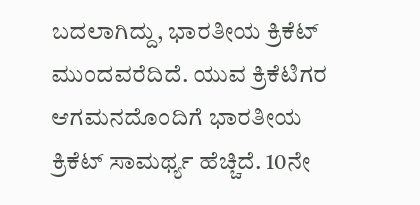ಬದಲಾಗಿದ್ದು, ಭಾರತೀಯ ಕ್ರಿಕೆಟ್ ಮುಂದವರೆದಿದೆ. ಯುವ ಕ್ರಿಕೆಟಿಗರ ಆಗಮನದೊಂದಿಗೆ ಭಾರತೀಯ ಕ್ರಿಕೆಟ್ ಸಾಮರ್ಥ್ಯ ಹೆಚ್ಚಿದೆ. 10ನೇ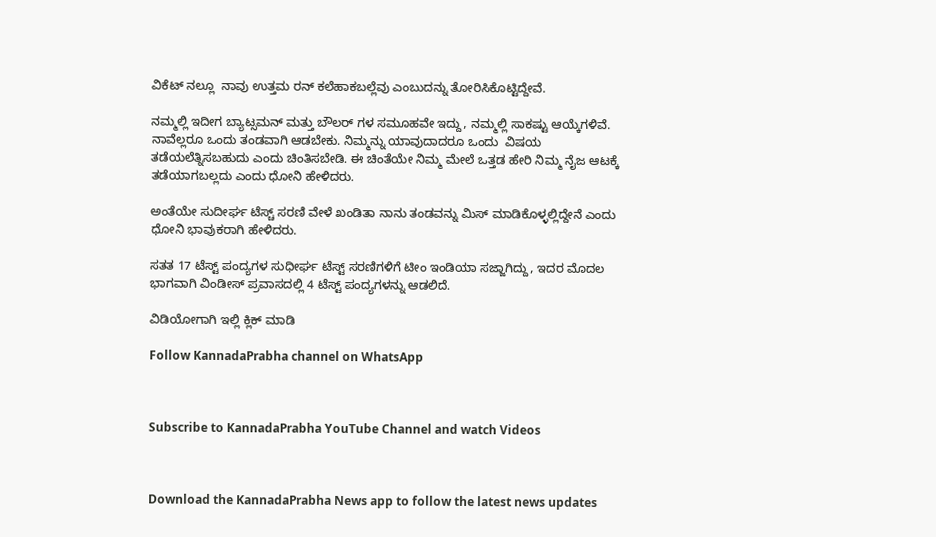ವಿಕೆಟ್ ನಲ್ಲೂ  ನಾವು ಉತ್ತಮ ರನ್ ಕಲೆಹಾಕಬಲ್ಲೆವು ಎಂಬುದನ್ನು ತೋರಿಸಿಕೊಟ್ಟಿದ್ದೇವೆ.

ನಮ್ಮಲ್ಲಿ ಇದೀಗ ಬ್ಯಾಟ್ಸಮನ್ ಮತ್ತು ಬೌಲರ್ ಗಳ ಸಮೂಹವೇ ಇದ್ದು, ನಮ್ಮಲ್ಲಿ ಸಾಕಷ್ಟು ಆಯ್ಕೆಗಳಿವೆ. ನಾವೆಲ್ಲರೂ ಒಂದು ತಂಡವಾಗಿ ಆಡಬೇಕು. ನಿಮ್ಮನ್ನು ಯಾವುದಾದರೂ ಒಂದು  ವಿಷಯ ತಡೆಯಲೆತ್ನಿಸಬಹುದು ಎಂದು ಚಿಂತಿಸಬೇಡಿ. ಈ ಚಿಂತೆಯೇ ನಿಮ್ಮ ಮೇಲೆ ಒತ್ತಡ ಹೇರಿ ನಿಮ್ಮ ನೈಜ ಆಟಕ್ಕೆ ತಡೆಯಾಗಬಲ್ಲದು ಎಂದು ಧೋನಿ ಹೇಳಿದರು.

ಅಂತೆಯೇ ಸುದೀರ್ಘ ಟೆಸ್ಚ್ ಸರಣಿ ವೇಳೆ ಖಂಡಿತಾ ನಾನು ತಂಡವನ್ನು ಮಿಸ್ ಮಾಡಿಕೊಳ್ಳಲ್ಲಿದ್ದೇನೆ ಎಂದು ಧೋನಿ ಭಾವುಕರಾಗಿ ಹೇಳಿದರು.

ಸತತ 17 ಟೆಸ್ಟ್ ಪಂದ್ಯಗಳ ಸುಧೀರ್ಘ ಟೆಸ್ಟ್ ಸರಣಿಗಳಿಗೆ ಟೀಂ ಇಂಡಿಯಾ ಸಜ್ಜಾಗಿದ್ದು, ಇದರ ಮೊದಲ ಭಾಗವಾಗಿ ವಿಂಡೀಸ್ ಪ್ರವಾಸದಲ್ಲಿ 4 ಟೆಸ್ಟ್ ಪಂದ್ಯಗಳನ್ನು ಆಡಲಿದೆ.

ವಿಡಿಯೋಗಾಗಿ ಇಲ್ಲಿ ಕ್ಲಿಕ್ ಮಾಡಿ

Follow KannadaPrabha channel on WhatsApp



Subscribe to KannadaPrabha YouTube Channel and watch Videos



Download the KannadaPrabha News app to follow the latest news updates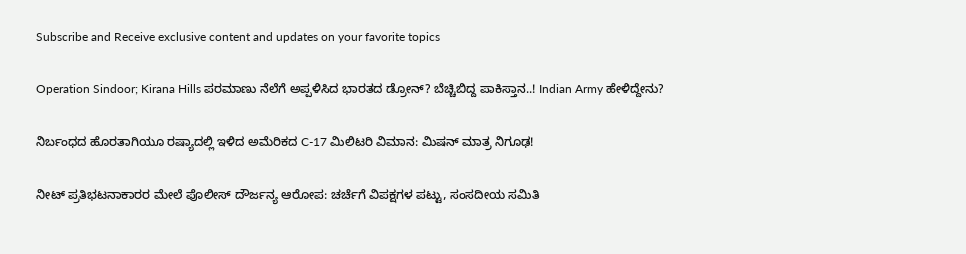Subscribe and Receive exclusive content and updates on your favorite topics

Operation Sindoor; Kirana Hills ಪರಮಾಣು ನೆಲೆಗೆ ಅಪ್ಪಳಿಸಿದ ಭಾರತದ ಡ್ರೋನ್? ಬೆಚ್ಚಿಬಿದ್ದ ಪಾಕಿಸ್ತಾನ..! Indian Army ಹೇಳಿದ್ದೇನು?

ನಿರ್ಬಂಧದ ಹೊರತಾಗಿಯೂ ರಷ್ಯಾದಲ್ಲಿ ಇಳಿದ ಅಮೆರಿಕದ C-17 ಮಿಲಿಟರಿ ವಿಮಾನ: ಮಿಷನ್ ಮಾತ್ರ ನಿಗೂಢ!

ನೀಟ್ ಪ್ರತಿಭಟನಾಕಾರರ ಮೇಲೆ ಪೊಲೀಸ್ ದೌರ್ಜನ್ಯ ಆರೋಪ: ಚರ್ಚೆಗೆ ವಿಪಕ್ಷಗಳ ಪಟ್ಟು, ಸಂಸದೀಯ ಸಮಿತಿ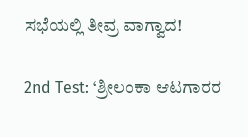ಸಭೆಯಲ್ಲಿ ತೀವ್ರ ವಾಗ್ವಾದ!

2nd Test: ‘ಶ್ರೀಲಂಕಾ ಆಟಗಾರರ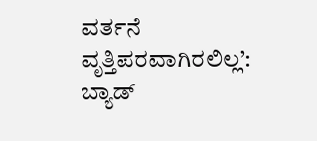ವರ್ತನೆ ವೃತ್ತಿಪರವಾಗಿರಲಿಲ್ಲ’: ಬ್ಯಾಡ್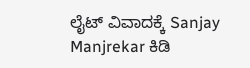ಲೈಟ್ ವಿವಾದಕ್ಕೆ Sanjay Manjrekar ಕಿಡಿ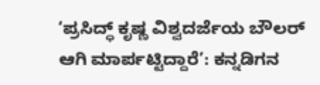‘ಪ್ರಸಿದ್ಧ್ ಕೃಷ್ಣ ವಿಶ್ವದರ್ಜೆಯ ಬೌಲರ್ ಆಗಿ ಮಾರ್ಪಟ್ಟಿದ್ದಾರೆ’: ಕನ್ನಡಿಗನ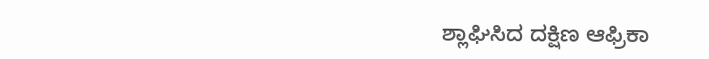ಶ್ಲಾಘಿಸಿದ ದಕ್ಷಿಣ ಆಫ್ರಿಕಾ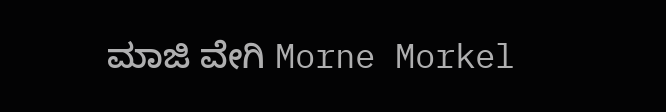ಮಾಜಿ ವೇಗಿ Morne Morkel